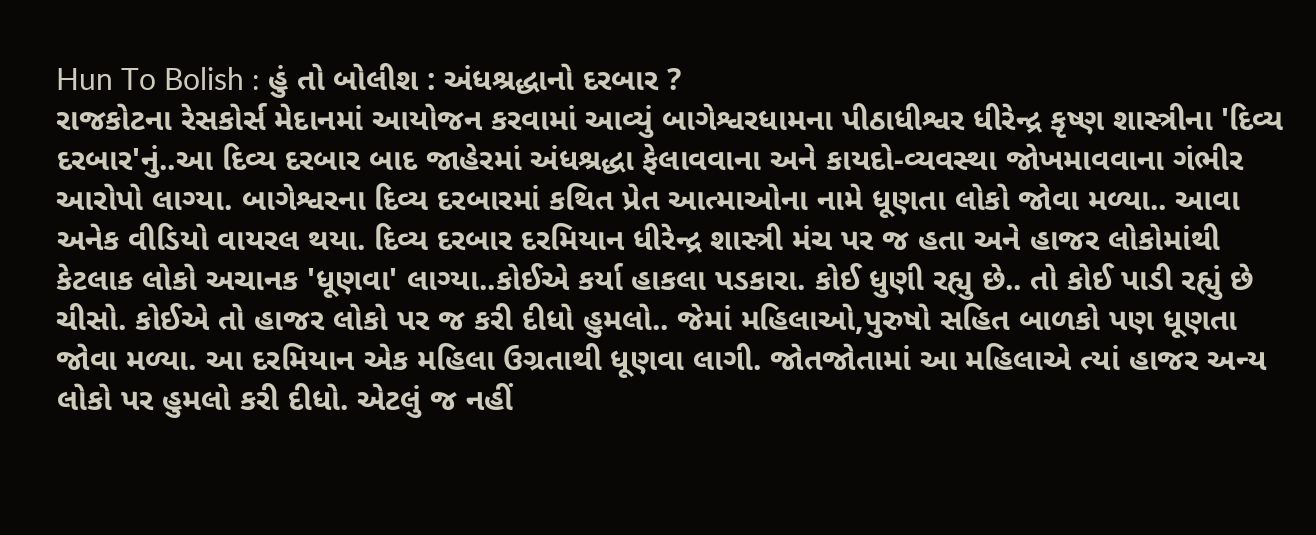Hun To Bolish : હું તો બોલીશ : અંધશ્રદ્ધાનો દરબાર ?
રાજકોટના રેસકોર્સ મેદાનમાં આયોજન કરવામાં આવ્યું બાગેશ્વરધામના પીઠાધીશ્વર ધીરેન્દ્ર કૃષ્ણ શાસ્ત્રીના 'દિવ્ય દરબાર'નું..આ દિવ્ય દરબાર બાદ જાહેરમાં અંધશ્રદ્ધા ફેલાવવાના અને કાયદો-વ્યવસ્થા જોખમાવવાના ગંભીર આરોપો લાગ્યા. બાગેશ્વરના દિવ્ય દરબારમાં કથિત પ્રેત આત્માઓના નામે ધૂણતા લોકો જોવા મળ્યા.. આવા અનેક વીડિયો વાયરલ થયા. દિવ્ય દરબાર દરમિયાન ધીરેન્દ્ર શાસ્ત્રી મંચ પર જ હતા અને હાજર લોકોમાંથી કેટલાક લોકો અચાનક 'ધૂણવા' લાગ્યા..કોઈએ કર્યા હાકલા પડકારા. કોઈ ધુણી રહ્યુ છે.. તો કોઈ પાડી રહ્યું છે ચીસો. કોઈએ તો હાજર લોકો પર જ કરી દીધો હુમલો.. જેમાં મહિલાઓ,પુરુષો સહિત બાળકો પણ ધૂણતા જોવા મળ્યા. આ દરમિયાન એક મહિલા ઉગ્રતાથી ધૂણવા લાગી. જોતજોતામાં આ મહિલાએ ત્યાં હાજર અન્ય લોકો પર હુમલો કરી દીધો. એટલું જ નહીં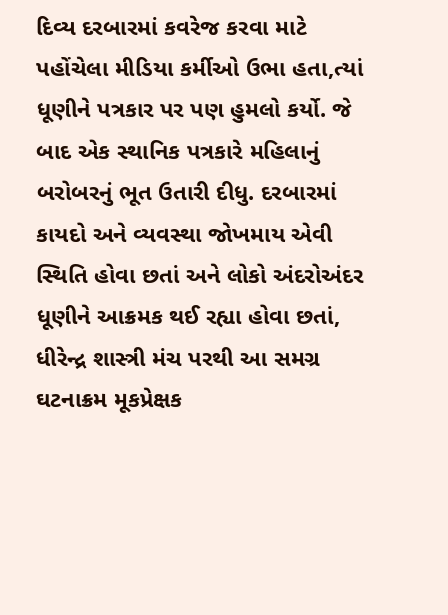દિવ્ય દરબારમાં કવરેજ કરવા માટે પહોંચેલા મીડિયા કર્મીઓ ઉભા હતા,ત્યાં ધૂણીને પત્રકાર પર પણ હુમલો કર્યો. જે બાદ એક સ્થાનિક પત્રકારે મહિલાનું બરોબરનું ભૂત ઉતારી દીધુ. દરબારમાં કાયદો અને વ્યવસ્થા જોખમાય એવી સ્થિતિ હોવા છતાં અને લોકો અંદરોઅંદર ધૂણીને આક્રમક થઈ રહ્યા હોવા છતાં, ધીરેન્દ્ર શાસ્ત્રી મંચ પરથી આ સમગ્ર ઘટનાક્રમ મૂકપ્રેક્ષક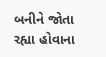બનીને જોતા રહ્યા હોવાના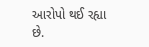આરોપો થઈ રહ્યા છે.